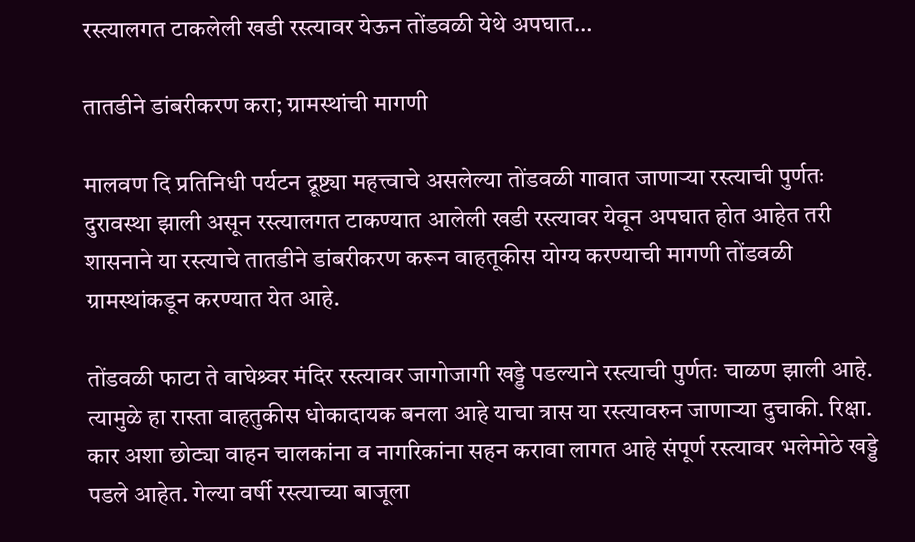रस्त्यालगत टाकलेली खडी रस्त्यावर येऊन तोंडवळी येथे अपघात…

तातडीने डांबरीकरण करा; ग्रामस्थांची मागणी

मालवण दि प्रतिनिधी पर्यटन द्रूष्ट्या महत्त्वाचे असलेल्या तोंडवळी गावात जाणाऱ्या रस्त्याची पुर्णतः दुरावस्था झाली असून रस्त्यालगत टाकण्यात आलेली खडी रस्त्यावर येवून अपघात होत आहेत तरी शासनाने या रस्त्याचे तातडीने डांबरीकरण करून वाहतूकीस योग्य करण्याची मागणी तोंडवळी ग्रामस्थांकडून करण्यात येत आहे.

तोंडवळी फाटा ते वाघेश्र्वर मंदिर रस्त्यावर जागोजागी खड्डे पडल्याने रस्त्याची पुर्णतः चाळण झाली आहे. त्यामुळे हा रास्ता वाहतुकीस धोकादायक बनला आहे याचा त्रास या रस्त्यावरुन जाणाऱ्या दुचाकी. रिक्षा. कार अशा छोट्या वाहन चालकांना व नागरिकांना सहन करावा लागत आहे संपूर्ण रस्त्यावर भलेमोठे खड्डे पडले आहेत. गेल्या वर्षी रस्त्याच्या बाजूला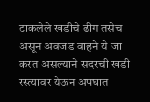टाकलेले खडीचे ढीग तसेच असून अवजड वाहने ये जा करत असल्याने सदरची खडी रस्त्यावर येऊन अपघात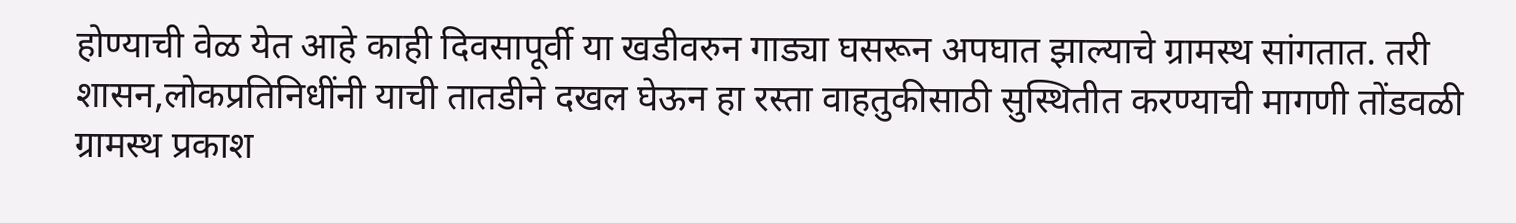होण्याची वेळ येत आहे काही दिवसापूर्वी या खडीवरुन गाड्या घसरून अपघात झाल्याचे ग्रामस्थ सांगतात. तरी शासन,लोकप्रतिनिधींनी याची तातडीने दखल घेऊन हा रस्ता वाहतुकीसाठी सुस्थितीत करण्याची मागणी तोंडवळी ग्रामस्थ प्रकाश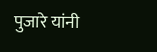पुजारे यांनी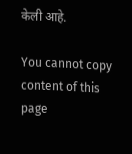केली आहे.

You cannot copy content of this page